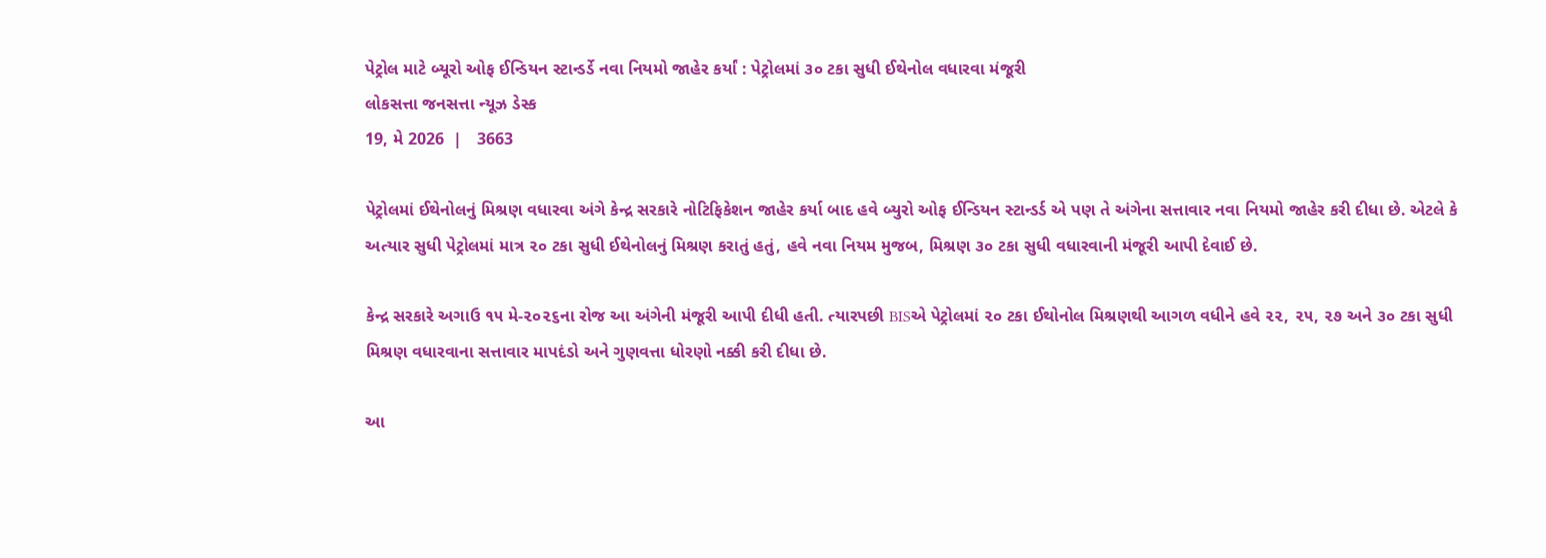પેટ્રોલ માટે બ્યૂરો ઓફ ઈન્ડિયન સ્ટાન્ડર્ડે નવા નિયમો જાહેર કર્યાં : પેટ્રોલમાં ૩૦ ટકા સુધી ઈથેનોલ વધારવા મંજૂરી
લોકસત્તા જનસત્તા ન્યૂઝ ડેસ્ક
19, મે 2026  |   3663

પેટ્રોલમાં ઈથેનોલનું મિશ્રણ વધારવા અંગે કેન્દ્ર સરકારે નોટિફિકેશન જાહેર કર્યા બાદ હવે બ્યુરો ઓફ ઈન્ડિયન સ્ટાન્ડર્ડ એ પણ તે અંગેના સત્તાવાર નવા નિયમો જાહેર કરી દીધા છે. એટલે કે અત્યાર સુધી પેટ્રોલમાં માત્ર ૨૦ ટકા સુધી ઈથેનોલનું મિશ્રણ કરાતું હતું, હવે નવા નિયમ મુજબ, મિશ્રણ ૩૦ ટકા સુધી વધારવાની મંજૂરી આપી દેવાઈ છે.

કેન્દ્ર સરકારે અગાઉ ૧૫ મે-૨૦૨૬ના રોજ આ અંગેની મંજૂરી આપી દીધી હતી. ત્યારપછી BISએ પેટ્રોલમાં ૨૦ ટકા ઈથોનોલ મિશ્રણથી આગળ વધીને હવે ૨૨, ૨૫, ૨૭ અને ૩૦ ટકા સુધી મિશ્રણ વધારવાના સત્તાવાર માપદંડો અને ગુણવત્તા ધોરણો નક્કી કરી દીધા છે.

આ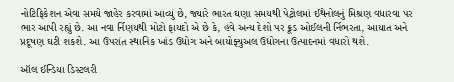નોટિફિકેશન એવા સમયે જાહેર કરવામાં આવ્યું છે, જ્યારે ભારત ઘણા સમયથી પેટ્રોલમાં ઈથેનોલનું મિશ્રણ વધારવા પર ભાર આપી રહ્યું છે. આ નવા ર્નિણયથી મોટો ફાયદો એ છે કે, હવે અન્ય દેશો પર ક્રૂડ ઓઈલની ર્નિભરતા, આયાત અને પ્રદૂષણ ઘટી શકશે. આ ઉપરાંત સ્થાનિક ખાંડ ઉદ્યોગ અને બાયોફ્યુઅલ ઉદ્યોગના ઉત્પાદનમાં વધારો થશે.

ઑલ ઈન્ડિયા ડિસ્ટલરી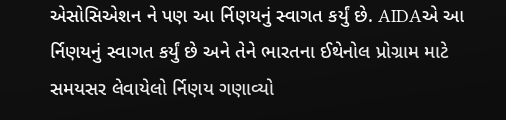એસોસિએશન ને પણ આ ર્નિણયનું સ્વાગત કર્યું છે. AIDAએ આ ર્નિણયનું સ્વાગત કર્યું છે અને તેને ભારતના ઈથેનોલ પ્રોગ્રામ માટે સમયસર લેવાયેલો ર્નિણય ગણાવ્યો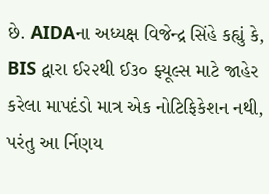છે. AIDAના અધ્યક્ષ વિજેન્દ્ર સિંહે કહ્યું કે, BIS દ્વારા ઈ૨૨થી ઈ૩૦ ફ્યૂલ્સ માટે જાહેર કરેલા માપદંડો માત્ર એક નોટિફિકેશન નથી, પરંતુ આ ર્નિણય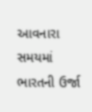આવનારા સમયમાં ભારતની ઉર્જા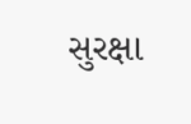સુરક્ષા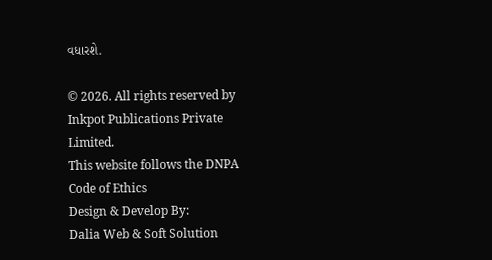વધારશે.

© 2026. All rights reserved by Inkpot Publications Private Limited.
This website follows the DNPA Code of Ethics
Design & Develop By:
Dalia Web & Soft Solution